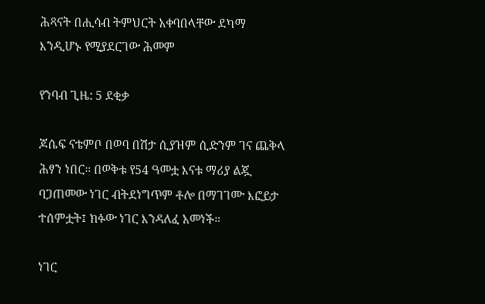ሕጻናት በሒሳብ ትምህርት አቀባበላቸው ደካማ እንዲሆኑ የሚያደርገው ሕመም

የንባብ ጊዜ: 5 ደቂቃ

ጆሴፍ ናቴምቦ በወባ በሽታ ሲያዝም ሲድንም ገና ጨቅላ ሕፃን ነበር። በወቅቱ የ54 ዓመቷ እናቱ ማሪያ ልጇ ባጋጠመው ነገር ብትደነግጥም ቶሎ በማገገሙ እፎይታ ተሰምቷት፤ ክፉው ነገር እንዳለፈ አመነች።

ነገር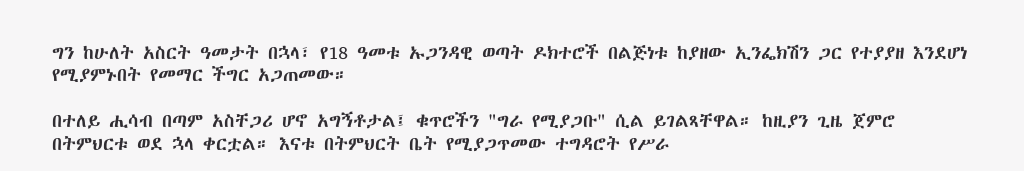ግን ከሁለት አስርት ዓመታት በኋላ፣ የ18 ዓመቱ ኡጋንዳዊ ወጣት ዶክተሮች በልጅነቱ ከያዘው ኢንፌክሽን ጋር የተያያዘ እንደሆነ የሚያምኑበት የመማር ችግር አጋጠመው።

በተለይ ሒሳብ በጣም አስቸጋሪ ሆኖ አግኝቶታል፤ ቁጥሮችን "ግራ የሚያጋቡ" ሲል ይገልጻቸዋል። ከዚያን ጊዜ ጀምሮ በትምህርቱ ወደ ኋላ ቀርቷል። እናቱ በትምህርት ቤት የሚያጋጥመው ተግዳሮት የሥራ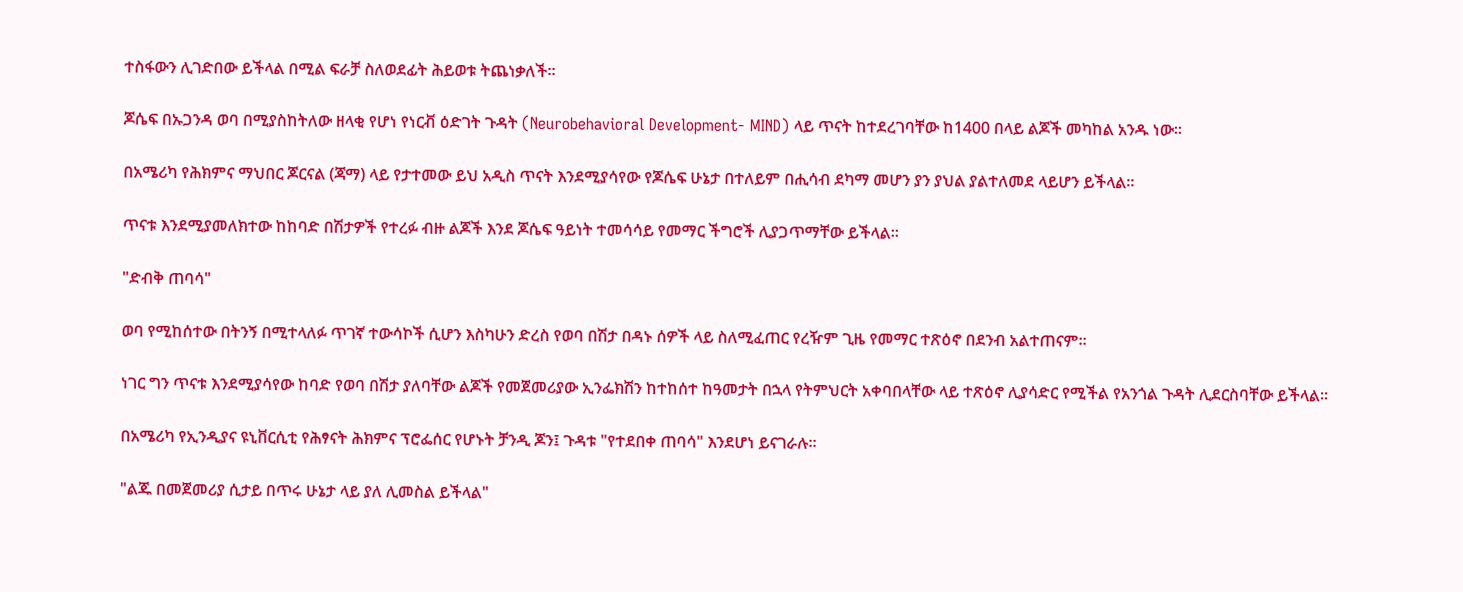ተስፋውን ሊገድበው ይችላል በሚል ፍራቻ ስለወደፊት ሕይወቱ ትጨነቃለች።

ጆሴፍ በኡጋንዳ ወባ በሚያስከትለው ዘላቂ የሆነ የነርቭ ዕድገት ጉዳት (Neurobehavioral Development- MIND) ላይ ጥናት ከተደረገባቸው ከ1400 በላይ ልጆች መካከል አንዱ ነው።

በአሜሪካ የሕክምና ማህበር ጆርናል (ጃማ) ላይ የታተመው ይህ አዲስ ጥናት እንደሚያሳየው የጆሴፍ ሁኔታ በተለይም በሒሳብ ደካማ መሆን ያን ያህል ያልተለመደ ላይሆን ይችላል።

ጥናቱ እንደሚያመለክተው ከከባድ በሽታዎች የተረፉ ብዙ ልጆች እንደ ጆሴፍ ዓይነት ተመሳሳይ የመማር ችግሮች ሊያጋጥማቸው ይችላል።

"ድብቅ ጠባሳ"

ወባ የሚከሰተው በትንኝ በሚተላለፉ ጥገኛ ተውሳኮች ሲሆን እስካሁን ድረስ የወባ በሽታ በዳኑ ሰዎች ላይ ስለሚፈጠር የረዥም ጊዜ የመማር ተጽዕኖ በደንብ አልተጠናም።

ነገር ግን ጥናቱ እንደሚያሳየው ከባድ የወባ በሽታ ያለባቸው ልጆች የመጀመሪያው ኢንፌክሽን ከተከሰተ ከዓመታት በኋላ የትምህርት አቀባበላቸው ላይ ተጽዕኖ ሊያሳድር የሚችል የአንጎል ጉዳት ሊደርስባቸው ይችላል።

በአሜሪካ የኢንዲያና ዩኒቨርሲቲ የሕፃናት ሕክምና ፕሮፌሰር የሆኑት ቻንዲ ጆን፤ ጉዳቱ "የተደበቀ ጠባሳ" እንደሆነ ይናገራሉ።

"ልጁ በመጀመሪያ ሲታይ በጥሩ ሁኔታ ላይ ያለ ሊመስል ይችላል"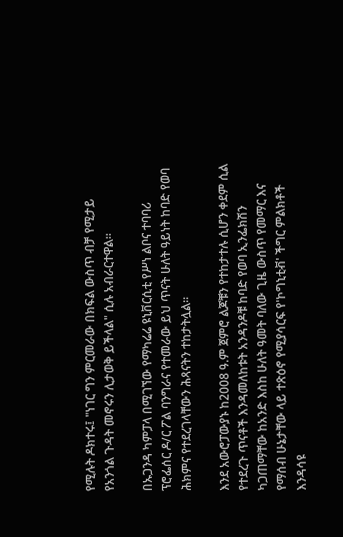የሚሉት ዶክተሩ፤ "ነገር ግን ምርመራው በክፍል ውስጥ ብቻ የሚታይ የአንጎል ጉዳት መኖሩን ሊታወቅ ይችላል" ሲሉ አብራርተዋል።

በኡጋንዳ ካምፓላ በሚገኘው የማካሬሬ ዩኒቨርሲቲ የሥነ ልቦና ተባባሪ ፕሮፌሰር ዶ/ር ፖል ባንግራና የተመራው ይህ ጥናት ሁለት ዓይነት ከባድ የወባ ሕክምና የተደረገላቸውን ሕጻናትን ተከታትሏል።

እንደ አውሮፓውያኑ ከ2008 ዓ.ም ጀምሮ ልጆቹን የተከታተሉ ሲሆን ቀደም ሲል የተደረጉ ጥናቶች እንዳመለከቱት አንዳንዶቹ ከባድ የወባ ኢንፌክሽን ካጋጠማቸው ከአንድ እስከ ሁለት ዓመት ባለው ጊዜ ውስጥ የመማር እና የማሰብ ሁኔታቸው ላይ ተጽዕኖ የሚያሳርፍ የ'ኮግኒቲቭ' ችግር ምልክቶች እንዳሳዩ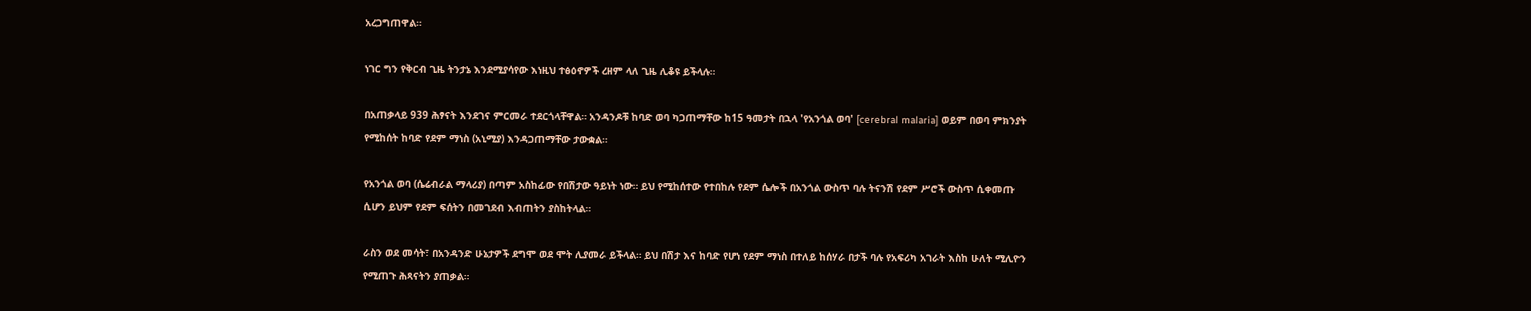አረጋግጠዋል።

ነገር ግን የቅርብ ጊዜ ትንታኔ እንደሚያሳየው እነዚህ ተፅዕኖዎች ረዘም ላለ ጊዜ ሊቆዩ ይችላሉ።

በአጠቃላይ 939 ሕፃናት እንደገና ምርመራ ተደርጎላቸዋል። አንዳንዶቹ ከባድ ወባ ካጋጠማቸው ከ15 ዓመታት በኋላ 'የአንጎል ወባ' [cerebral malaria] ወይም በወባ ምክንያት የሚከሰት ከባድ የደም ማነስ (አኒሚያ) እንዳጋጠማቸው ታውቋል።

የአንጎል ወባ (ሴሬብራል ማላሪያ) በጣም አስከፊው የበሽታው ዓይነት ነው። ይህ የሚከሰተው የተበከሉ የደም ሴሎች በአንጎል ውስጥ ባሉ ትናንሽ የደም ሥሮች ውስጥ ሲቀመጡ ሲሆን ይህም የደም ፍሰትን በመገደብ እብጠትን ያስከትላል።

ራስን ወደ መሳት፣ በአንዳንድ ሁኔታዎች ደግሞ ወደ ሞት ሊያመራ ይችላል። ይህ በሽታ እና ከባድ የሆነ የደም ማነስ በተለይ ከሰሃራ በታች ባሉ የአፍሪካ አገራት እስከ ሁለት ሚሊዮን የሚጠጉ ሕጻናትን ያጠቃል።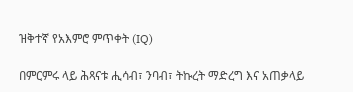ዝቅተኛ የአእምሮ ምጥቀት (IQ)

በምርምሩ ላይ ሕጻናቱ ሒሳብ፣ ንባብ፣ ትኩረት ማድረግ እና አጠቃላይ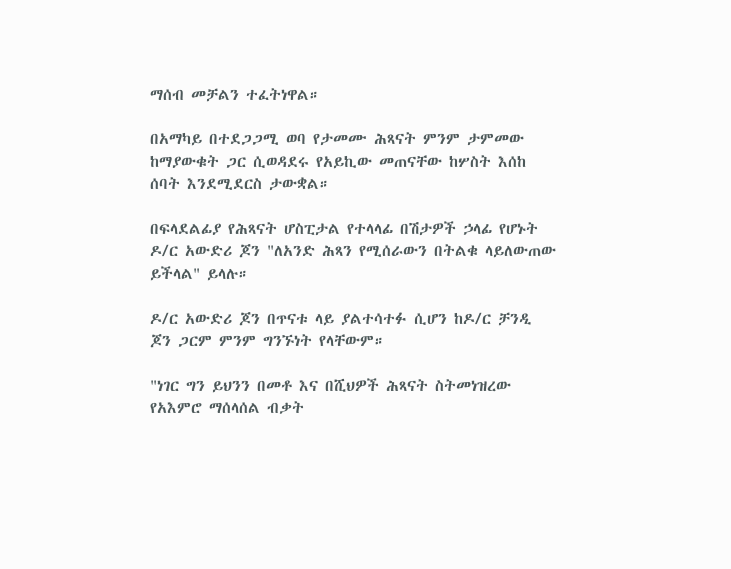ማሰብ መቻልን ተፈትነዋል።

በአማካይ በተደጋጋሚ ወባ የታመሙ ሕጻናት ምንም ታምመው ከማያውቁት ጋር ሲወዳደሩ የአይኪው መጠናቸው ከሦስት እሰከ ሰባት እንደሚደርስ ታውቋል።

በፍላደልፊያ የሕጻናት ሆስፒታል የተላላፊ በሽታዎች ኃላፊ የሆኑት ዶ/ር አውድሪ ጆን "ለአንድ ሕጻን የሚሰራውን በትልቁ ላይለውጠው ይችላል" ይላሉ።

ዶ/ር አውድሪ ጆን በጥናቱ ላይ ያልተሳተፉ ሲሆን ከዶ/ር ቻንዲ ጆን ጋርም ምንም ግንኙነት የላቸውም።

"ነገር ግን ይህንን በመቶ እና በሺህዎች ሕጻናት ስትመነዝረው የአእምሮ ማሰላሰል ብቃት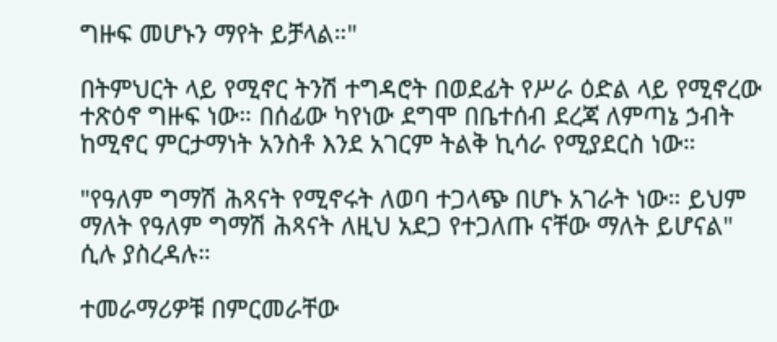ግዙፍ መሆኑን ማየት ይቻላል።"

በትምህርት ላይ የሚኖር ትንሽ ተግዳሮት በወደፊት የሥራ ዕድል ላይ የሚኖረው ተጽዕኖ ግዙፍ ነው። በሰፊው ካየነው ደግሞ በቤተሰብ ደረጃ ለምጣኔ ኃብት ከሚኖር ምርታማነት አንስቶ እንደ አገርም ትልቅ ኪሳራ የሚያደርስ ነው።

"የዓለም ግማሽ ሕጻናት የሚኖሩት ለወባ ተጋላጭ በሆኑ አገራት ነው። ይህም ማለት የዓለም ግማሽ ሕጻናት ለዚህ አደጋ የተጋለጡ ናቸው ማለት ይሆናል" ሲሉ ያስረዳሉ።

ተመራማሪዎቹ በምርመራቸው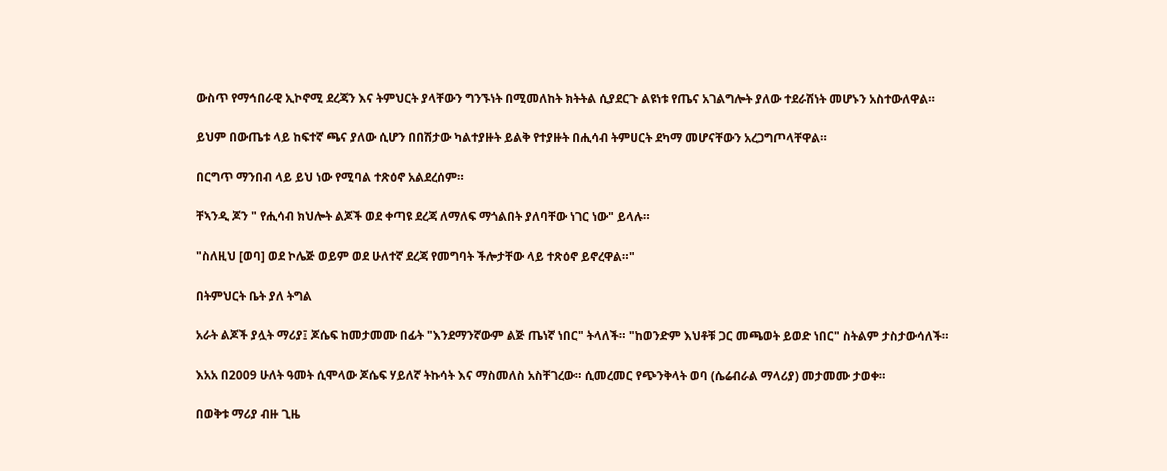ውስጥ የማኅበራዊ ኢኮኖሚ ደረጃን እና ትምህርት ያላቸውን ግንኙነት በሚመለከት ክትትል ሲያደርጉ ልዩነቱ የጤና አገልግሎት ያለው ተደራሽነት መሆኑን አስተውለዋል።

ይህም በውጤቱ ላይ ከፍተኛ ጫና ያለው ሲሆን በበሽታው ካልተያዙት ይልቅ የተያዙት በሒሳብ ትምሀርት ደካማ መሆናቸውን አረጋግጦላቸዋል።

በርግጥ ማንበብ ላይ ይህ ነው የሚባል ተጽዕኖ አልደረሰም።

ቸኣንዲ ጆን " የሒሳብ ክህሎት ልጆች ወደ ቀጣዩ ደረጃ ለማለፍ ማጎልበት ያለባቸው ነገር ነው" ይላሉ።

"ስለዚህ [ወባ] ወደ ኮሌጅ ወይም ወደ ሁለተኛ ደረጃ የመግባት ችሎታቸው ላይ ተጽዕኖ ይኖረዋል።"

በትምህርት ቤት ያለ ትግል

አራት ልጆች ያሏት ማሪያ፤ ጆሴፍ ከመታመሙ በፊት "እንደማንኛውም ልጅ ጤነኛ ነበር" ትላለች። "ከወንድም እህቶቹ ጋር መጫወት ይወድ ነበር" ስትልም ታስታውሳለች።

እአአ በ2009 ሁለት ዓመት ሲሞላው ጆሴፍ ሃይለኛ ትኩሳት እና ማስመለስ አስቸገረው። ሲመረመር የጭንቅላት ወባ (ሴሬብራል ማላሪያ) መታመሙ ታወቀ።

በወቅቱ ማሪያ ብዙ ጊዜ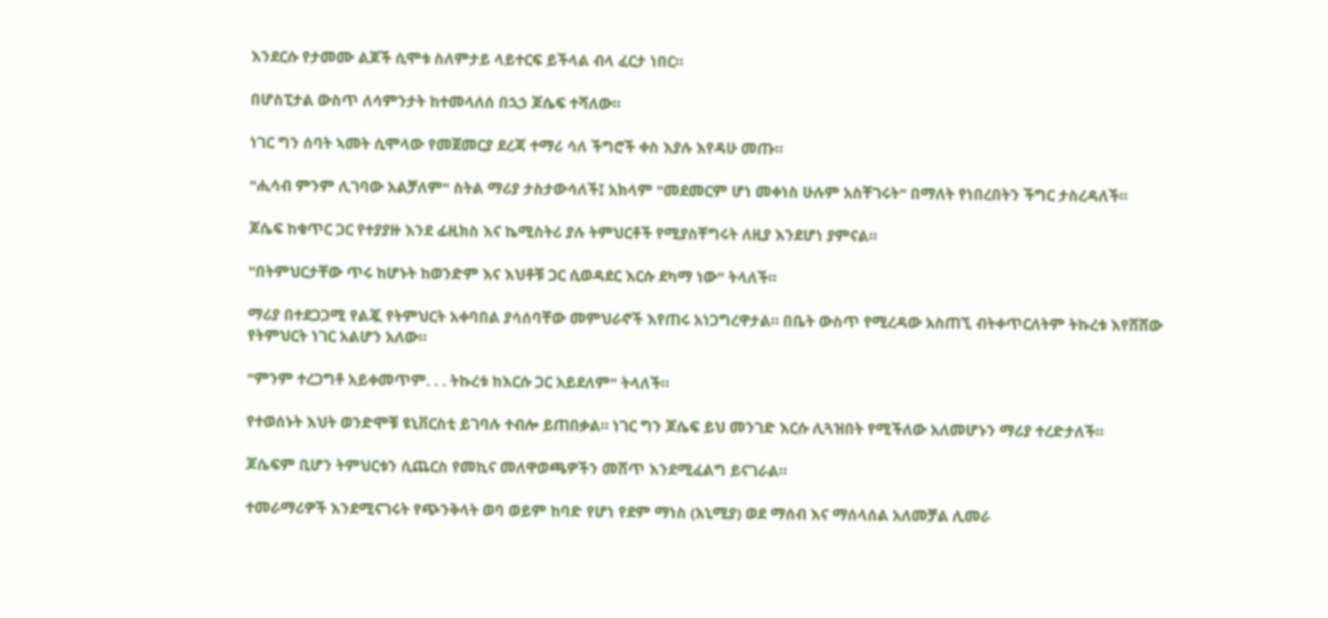እንደርሱ የታመሙ ልጆች ሲሞቱ ስለምታይ ላይተርፍ ይችላል ብላ ፈርታ ነበር።

በሆስፒታል ውስጥ ለሳምንታት ከተመላለሰ በኋኃ ጆሴፍ ተሻለው።

ነገር ግን ሰባት ኣመት ሲሞላው የመጀመርያ ደረጃ ተማሪ ሳለ ችግሮች ቀስ እያሉ እየዳሁ መጡ።

"ሒሳብ ምንም ሊገባው አልቻለም" ስትል ማሪያ ታስታውሳለች፤ አክላም "መደመርም ሆነ መቀነስ ሁሉም አስቸገሩት" በማለት የነበረበትን ችግር ታስረዳለች።

ጆሴፍ ከቁጥር ጋር የተያያዙ እንደ ፊዚክስ እና ኬሚስትሪ ያሉ ትምህርቶች የሚያስቸግሩት ለዚያ እንደሆነ ያምናል።

"በትምህርታቸው ጥሩ ከሆኑት ከወንድም እና እህቶቹ ጋር ሲወዳደር እርሱ ደካማ ነው" ትላለች።

ማሪያ በተደጋጋሚ የልጇ የትምህርት አቀባበል ያሳሰባቸው መምህራኖች እየጠሩ አነጋግረዋታል። በቤት ውስጥ የሚረዳው አስጠኚ ብትቀጥርለትም ትኩረቱ እየሸሸው የትምህርት ነገር አልሆን አለው።

"ምንም ተረጋግቶ አይቀመጥም. . . ትኩረቱ ከእርሱ ጋር አይደለም" ትላለች።

የተወሰኑት እህት ወንድሞቹ ዩኒቨርስቲ ይገባሉ ተብሎ ይጠበቃል። ነገር ግን ጆሴፍ ይህ መንገድ እርሱ ሊጓዝበት የሚችለው አለመሆኑን ማሪያ ተረድታለች።

ጆሴፍም ቢሆን ትምህርቱን ሲጨርስ የመኪና መለዋወጫዎችን መሸጥ እንደሚፈልግ ይናገራል።

ተመራማሪዎች እንደሚናገሩት የጭንቅላት ወባ ወይም ከባድ የሆነ የደም ማነስ (አኒሚያ) ወደ ማሰብ እና ማሰላሰል አለመቻል ሊመራ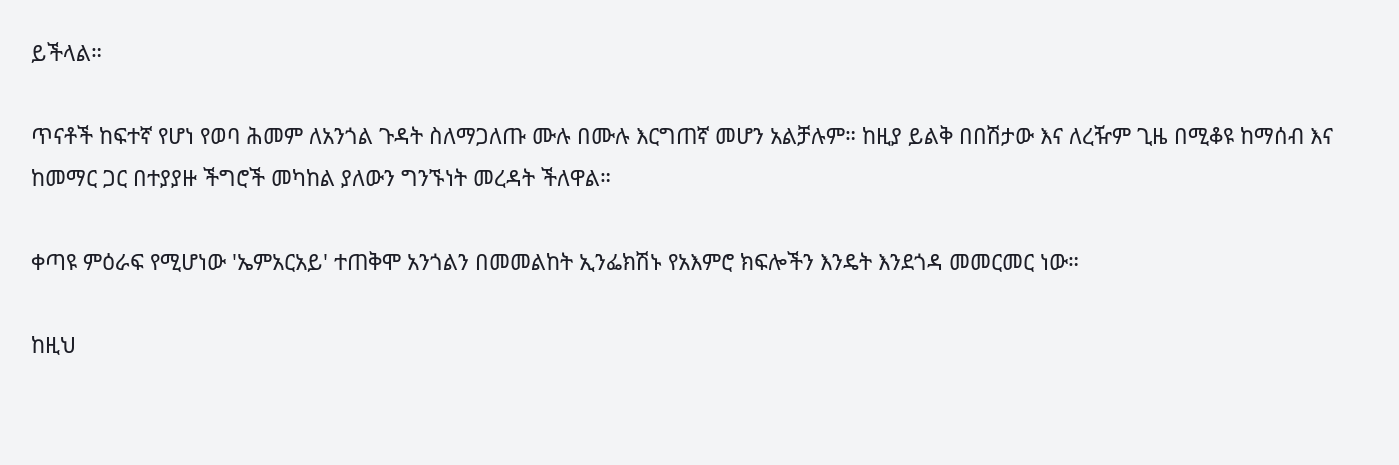ይችላል።

ጥናቶች ከፍተኛ የሆነ የወባ ሕመም ለአንጎል ጉዳት ስለማጋለጡ ሙሉ በሙሉ እርግጠኛ መሆን አልቻሉም። ከዚያ ይልቅ በበሽታው እና ለረዥም ጊዜ በሚቆዩ ከማሰብ እና ከመማር ጋር በተያያዙ ችግሮች መካከል ያለውን ግንኙነት መረዳት ችለዋል።

ቀጣዩ ምዕራፍ የሚሆነው 'ኤምአርአይ' ተጠቅሞ አንጎልን በመመልከት ኢንፌክሽኑ የአእምሮ ክፍሎችን እንዴት እንደጎዳ መመርመር ነው።

ከዚህ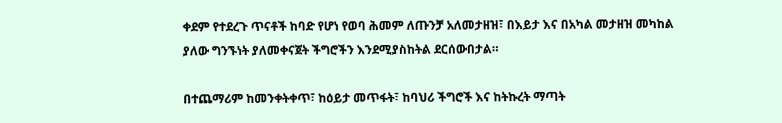ቀደም የተደረጉ ጥናቶች ከባድ የሆነ የወባ ሕመም ለጡንቻ አለመታዘዝ፣ በእይታ እና በአካል መታዘዝ መካከል ያለው ግንኙነት ያለመቀናጀት ችግሮችን እንደሚያስከትል ደርሰውበታል።

በተጨማሪም ከመንቀትቀጥ፣ ከዕይታ መጥፋት፣ ከባህሪ ችግሮች እና ከትኩረት ማጣት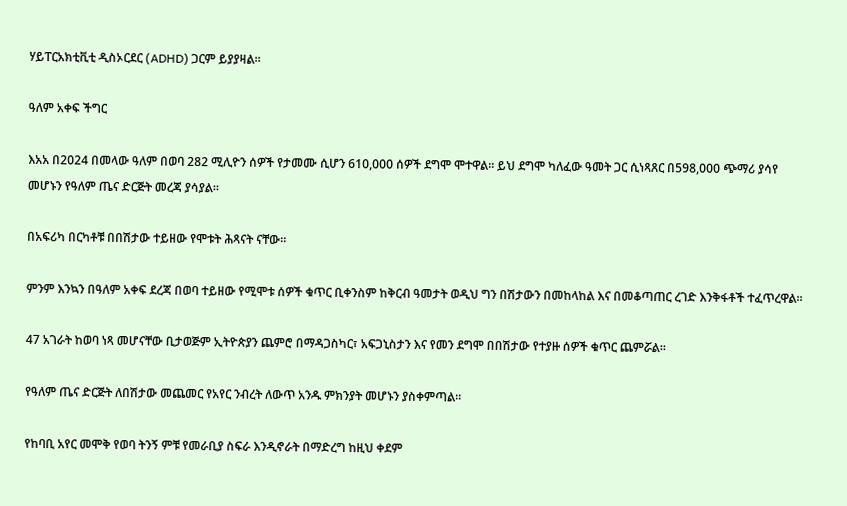ሃይፐርአክቲቪቲ ዲስኦርደር (ADHD) ጋርም ይያያዛል።

ዓለም አቀፍ ችግር

እአአ በ2024 በመላው ዓለም በወባ 282 ሚሊዮን ሰዎች የታመሙ ሲሆን 610,000 ሰዎች ደግሞ ሞተዋል። ይህ ደግሞ ካለፈው ዓመት ጋር ሲነጻጸር በ598,000 ጭማሪ ያሳየ መሆኑን የዓለም ጤና ድርጅት መረጃ ያሳያል።

በአፍሪካ በርካቶቹ በበሽታው ተይዘው የሞቱት ሕጻናት ናቸው።

ምንም እንኳን በዓለም አቀፍ ደረጃ በወባ ተይዘው የሚሞቱ ሰዎች ቁጥር ቢቀንስም ከቅርብ ዓመታት ወዲህ ግን በሽታውን በመከላከል እና በመቆጣጠር ረገድ እንቅፋቶች ተፈጥረዋል።

47 አገራት ከወባ ነጻ መሆናቸው ቢታወጅም ኢትዮጵያን ጨምሮ በማዳጋስካር፣ አፍጋኒስታን እና የመን ደግሞ በበሽታው የተያዙ ሰዎች ቁጥር ጨምሯል።

የዓለም ጤና ድርጅት ለበሽታው መጨመር የአየር ንብረት ለውጥ አንዱ ምክንያት መሆኑን ያስቀምጣል።

የከባቢ አየር መሞቅ የወባ ትንኝ ምቹ የመራቢያ ስፍራ እንዲኖራት በማድረግ ከዚህ ቀደም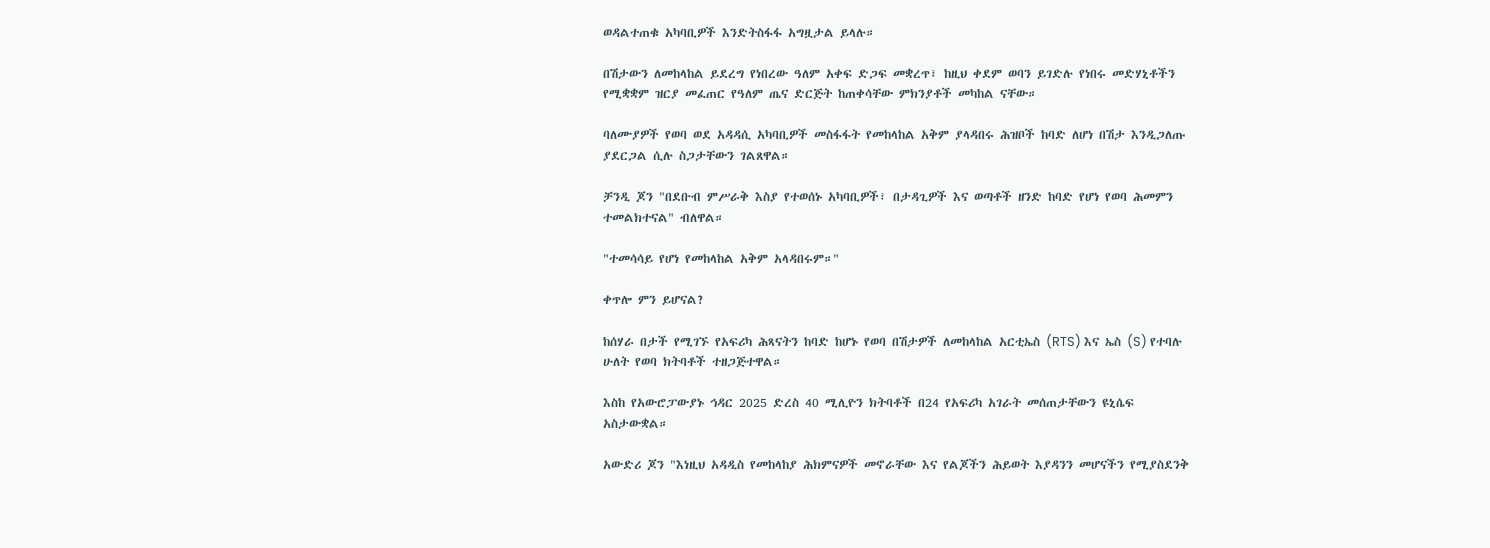ወዳልተጠቁ አካባቢዎች እንድትስፋፋ አግዟታል ይላሉ።

በሽታውን ለመከላከል ይደረግ የነበረው ዓለም አቀፍ ድጋፍ መቋረጥ፣ ከዚህ ቀደም ወባን ይገድሉ የነበሩ መድሃኒቶችን የሚቋቋም ዝርያ መፈጠር የዓለም ጤና ድርጅት ከጠቀሳቸው ምክንያቶች መካከል ናቸው።

ባለሙያዎች የወባ ወደ አዳዳሲ አካባቢዎች መስፋፋት የመከላከል አቅም ያላዳበሩ ሕዝቦች ከባድ ለሆነ በሽታ እንዲጋለጡ ያደርጋል ሲሉ ስጋታቸውን ገልጸዋል።

ቻንዲ ጆን "በደቡብ ምሥራቅ እስያ የተወሰኑ አካባቢዎች፣ በታዳጊዎች እና ወጣቶች ዘንድ ከባድ የሆነ የወባ ሕመምን ተመልክተናል" ብለዋል።

"ተመሳሳይ የሆነ የመከላከል አቅም አላዳበሩም።"

ቀጥሎ ምን ይሆናል?

ከሰሃራ በታች የሚገኙ የአፍሪካ ሕጻናትን ከባድ ከሆኑ የወባ በሽታዎች ለመከላከል አርቲኤስ (RTS) እና ኤስ (S) የተባሉ ሁለት የወባ ክትባቶች ተዘጋጅተዋል።

እስከ የአውሮፓውያኑ ኅዳር 2025 ድረስ 40 ሚሊዮን ክትባቶች በ24 የአፍሪካ አገራት መሰጠታቸውን ዩኒሴፍ አስታውቋል።

አውድሪ ጆን "እነዚህ አዳዲስ የመከላከያ ሕክምናዎች መኖራቸው እና የልጆችን ሕይወት እያዳንን መሆናችን የሚያስደንቅ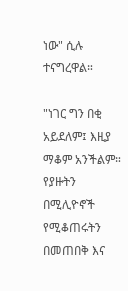ነው" ሲሉ ተናግረዋል።

"ነገር ግን በቂ አይደለም፤ እዚያ ማቆም አንችልም። የያዙትን በሚሊዮኖች የሚቆጠሩትን በመጠበቅ እና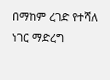በማከም ረገድ የተሻለ ነገር ማድረግ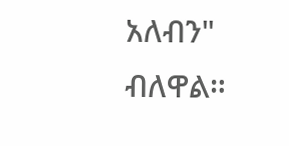አለብን" ብለዋል።